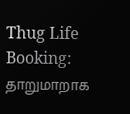Thug Life Booking: தாறுமாறாக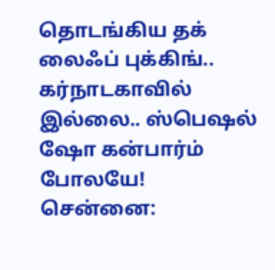தொடங்கிய தக் லைஃப் புக்கிங்.. கர்நாடகாவில் இல்லை.. ஸ்பெஷல் ஷோ கன்பார்ம் போலயே!
சென்னை: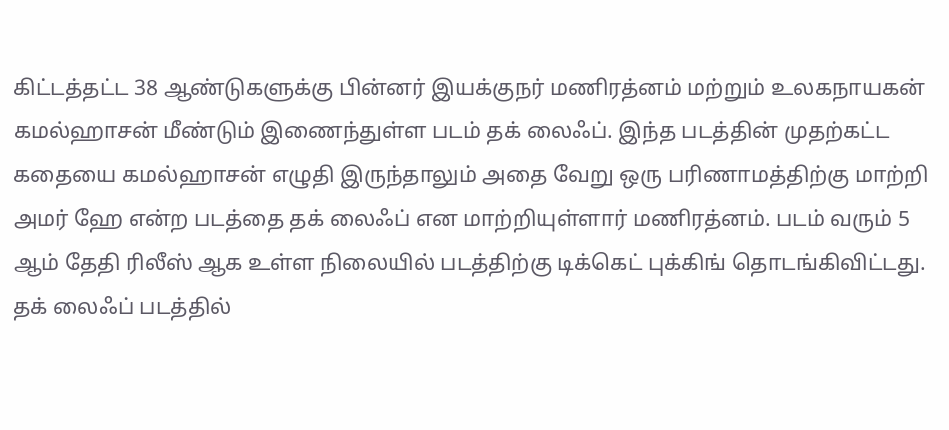கிட்டத்தட்ட 38 ஆண்டுகளுக்கு பின்னர் இயக்குநர் மணிரத்னம் மற்றும் உலகநாயகன் கமல்ஹாசன் மீண்டும் இணைந்துள்ள படம் தக் லைஃப். இந்த படத்தின் முதற்கட்ட கதையை கமல்ஹாசன் எழுதி இருந்தாலும் அதை வேறு ஒரு பரிணாமத்திற்கு மாற்றி அமர் ஹே என்ற படத்தை தக் லைஃப் என மாற்றியுள்ளார் மணிரத்னம். படம் வரும் 5 ஆம் தேதி ரிலீஸ் ஆக உள்ள நிலையில் படத்திற்கு டிக்கெட் புக்கிங் தொடங்கிவிட்டது.
தக் லைஃப் படத்தில்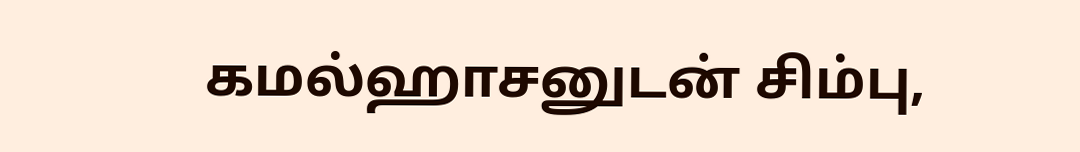கமல்ஹாசனுடன் சிம்பு,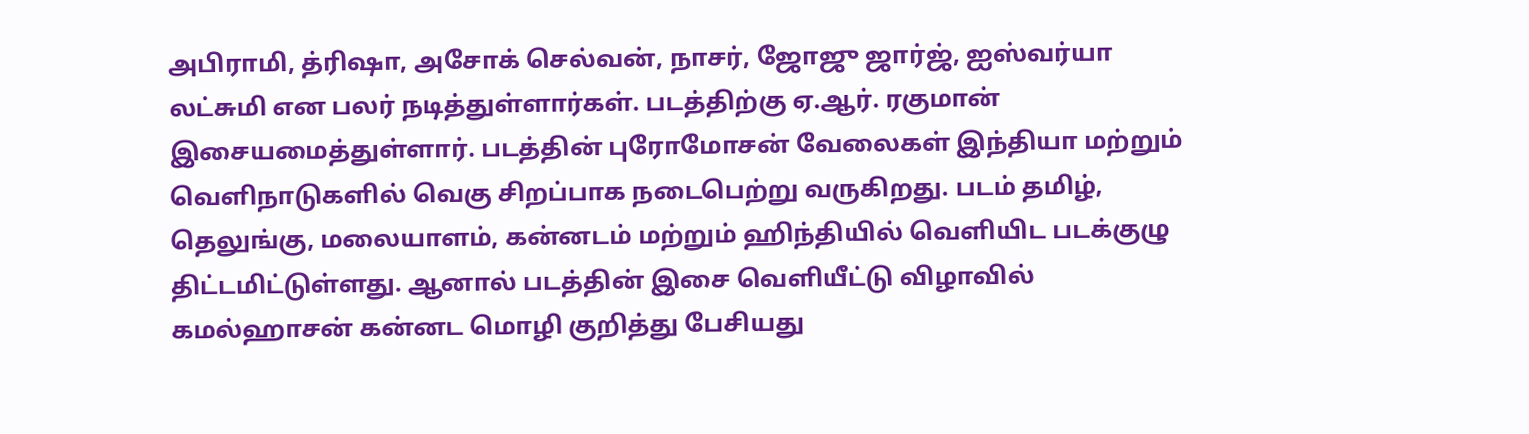அபிராமி, த்ரிஷா, அசோக் செல்வன், நாசர், ஜோஜு ஜார்ஜ், ஐஸ்வர்யா லட்சுமி என பலர் நடித்துள்ளார்கள். படத்திற்கு ஏ.ஆர். ரகுமான் இசையமைத்துள்ளார். படத்தின் புரோமோசன் வேலைகள் இந்தியா மற்றும் வெளிநாடுகளில் வெகு சிறப்பாக நடைபெற்று வருகிறது. படம் தமிழ், தெலுங்கு, மலையாளம், கன்னடம் மற்றும் ஹிந்தியில் வெளியிட படக்குழு திட்டமிட்டுள்ளது. ஆனால் படத்தின் இசை வெளியீட்டு விழாவில் கமல்ஹாசன் கன்னட மொழி குறித்து பேசியது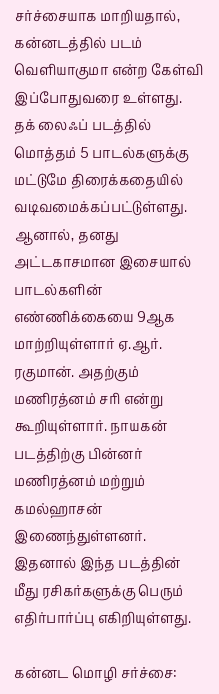சர்ச்சையாக மாறியதால், கன்னடத்தில் படம் வெளியாகுமா என்ற கேள்வி இப்போதுவரை உள்ளது.
தக் லைஃப் படத்தில் மொத்தம் 5 பாடல்களுக்கு மட்டுமே திரைக்கதையில் வடிவமைக்கப்பட்டுள்ளது. ஆனால், தனது அட்டகாசமான இசையால் பாடல்களின் எண்ணிக்கையை 9ஆக மாற்றியுள்ளார் ஏ.ஆர். ரகுமான். அதற்கும் மணிரத்னம் சரி என்று கூறியுள்ளார். நாயகன் படத்திற்கு பின்னர் மணிரத்னம் மற்றும் கமல்ஹாசன் இணைந்துள்ளனர். இதனால் இந்த படத்தின் மீது ரசிகர்களுக்கு பெரும் எதிர்பார்ப்பு எகிறியுள்ளது.

கன்னட மொழி சர்ச்சை: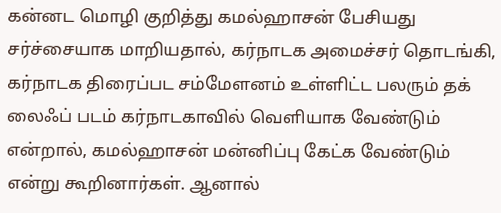கன்னட மொழி குறித்து கமல்ஹாசன் பேசியது சர்ச்சையாக மாறியதால், கர்நாடக அமைச்சர் தொடங்கி, கர்நாடக திரைப்பட சம்மேளனம் உள்ளிட்ட பலரும் தக் லைஃப் படம் கர்நாடகாவில் வெளியாக வேண்டும் என்றால், கமல்ஹாசன் மன்னிப்பு கேட்க வேண்டும் என்று கூறினார்கள். ஆனால்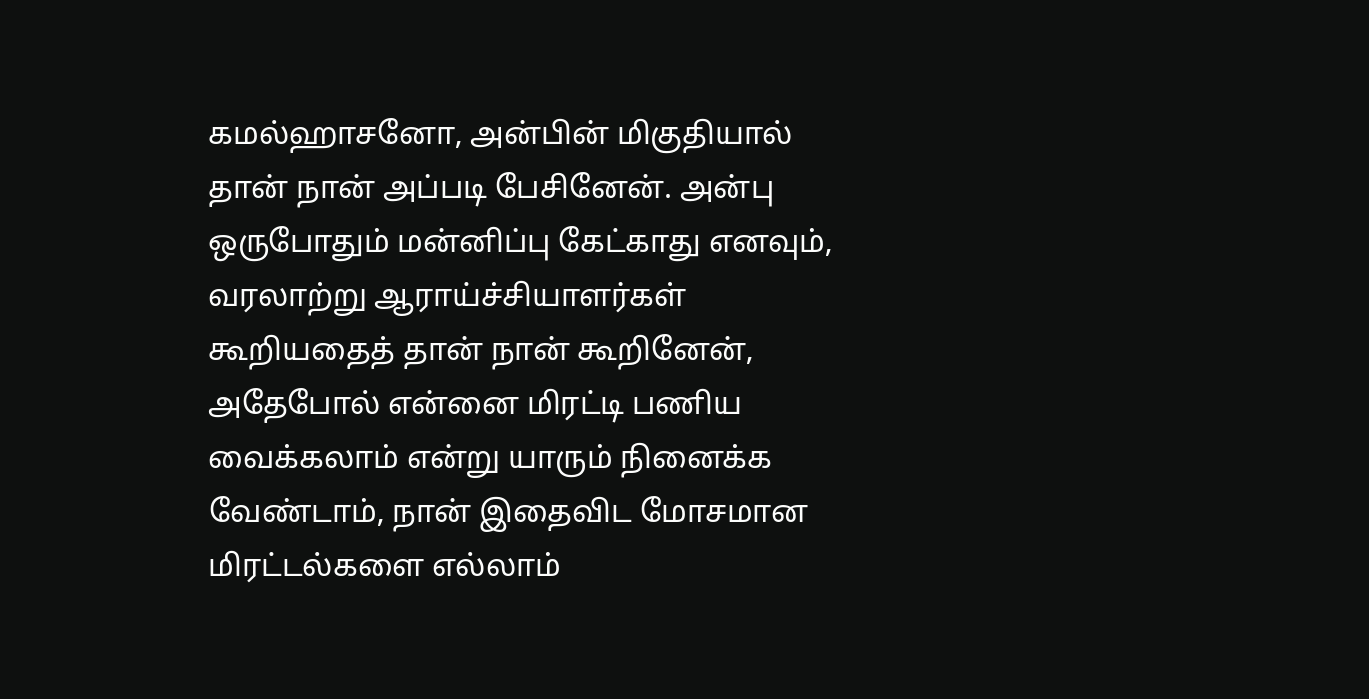கமல்ஹாசனோ, அன்பின் மிகுதியால் தான் நான் அப்படி பேசினேன். அன்பு ஒருபோதும் மன்னிப்பு கேட்காது எனவும், வரலாற்று ஆராய்ச்சியாளர்கள் கூறியதைத் தான் நான் கூறினேன், அதேபோல் என்னை மிரட்டி பணிய வைக்கலாம் என்று யாரும் நினைக்க வேண்டாம், நான் இதைவிட மோசமான மிரட்டல்களை எல்லாம்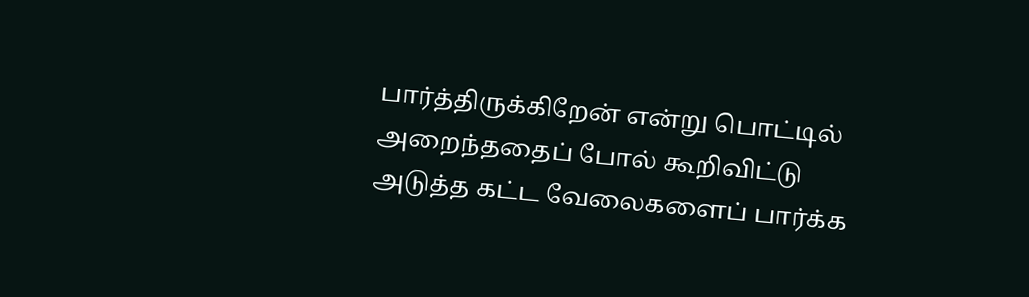பார்த்திருக்கிறேன் என்று பொட்டில் அறைந்ததைப் போல் கூறிவிட்டு அடுத்த கட்ட வேலைகளைப் பார்க்க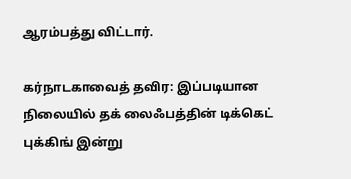ஆரம்பத்து விட்டார்.

கர்நாடகாவைத் தவிர: இப்படியான நிலையில் தக் லைஃபத்தின் டிக்கெட் புக்கிங் இன்று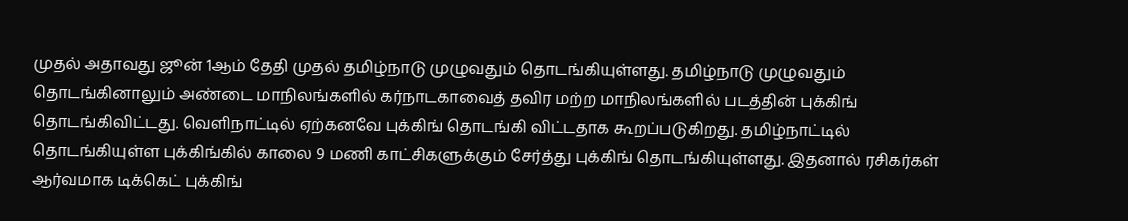முதல் அதாவது ஜூன் 1ஆம் தேதி முதல் தமிழ்நாடு முழுவதும் தொடங்கியுள்ளது. தமிழ்நாடு முழுவதும் தொடங்கினாலும் அண்டை மாநிலங்களில் கர்நாடகாவைத் தவிர மற்ற மாநிலங்களில் படத்தின் புக்கிங் தொடங்கிவிட்டது. வெளிநாட்டில் ஏற்கனவே புக்கிங் தொடங்கி விட்டதாக கூறப்படுகிறது. தமிழ்நாட்டில் தொடங்கியுள்ள புக்கிங்கில் காலை 9 மணி காட்சிகளுக்கும் சேர்த்து புக்கிங் தொடங்கியுள்ளது. இதனால் ரசிகர்கள் ஆர்வமாக டிக்கெட் புக்கிங்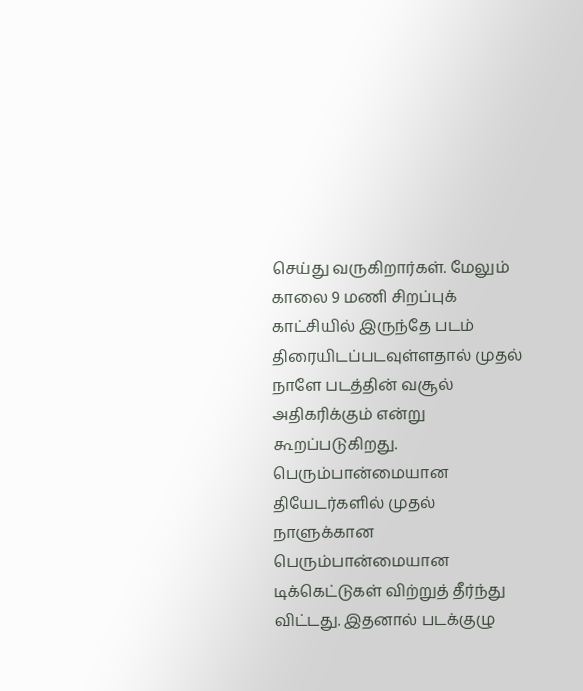செய்து வருகிறார்கள். மேலும் காலை 9 மணி சிறப்புக் காட்சியில் இருந்தே படம் திரையிடப்படவுள்ளதால் முதல் நாளே படத்தின் வசூல் அதிகரிக்கும் என்று கூறப்படுகிறது. பெரும்பான்மையான தியேடர்களில் முதல் நாளுக்கான பெரும்பான்மையான டிக்கெட்டுகள் விற்றுத் தீர்ந்து விட்டது. இதனால் படக்குழு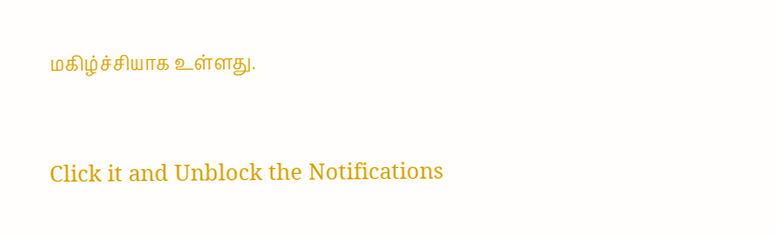மகிழ்ச்சியாக உள்ளது.


Click it and Unblock the Notifications